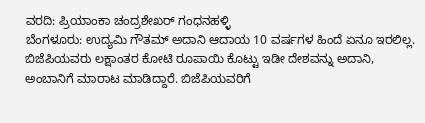ವರದಿ: ಪ್ರಿಯಾಂಕಾ ಚಂದ್ರಶೇಖರ್ ಗಂಧನಹಳ್ಳಿ
ಬೆಂಗಳೂರು: ಉದ್ಯಮಿ ಗೌತಮ್ ಅದಾನಿ ಆದಾಯ 10 ವರ್ಷಗಳ ಹಿಂದೆ ಏನೂ ಇರಲಿಲ್ಲ. ಬಿಜೆಪಿಯವರು ಲಕ್ಷಾಂತರ ಕೋಟಿ ರೂಪಾಯಿ ಕೊಟ್ಟು ಇಡೀ ದೇಶವನ್ನು ಅದಾನಿ, ಅಂಬಾನಿಗೆ ಮಾರಾಟ ಮಾಡಿದ್ದಾರೆ. ಬಿಜೆಪಿಯವರಿಗೆ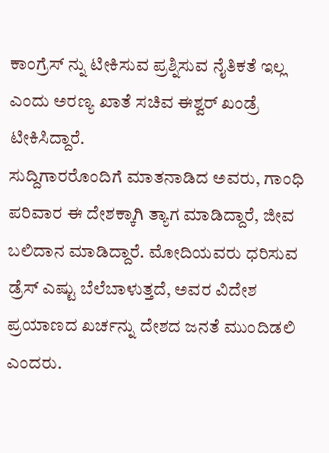ಕಾಂಗ್ರೆಸ್ ನ್ನು ಟೀಕಿಸುವ ಪ್ರಶ್ನಿಸುವ ನೈತಿಕತೆ ಇಲ್ಲ ಎಂದು ಅರಣ್ಯ ಖಾತೆ ಸಚಿವ ಈಶ್ವರ್ ಖಂಡ್ರೆ ಟೀಕಿಸಿದ್ದಾರೆ.
ಸುದ್ದಿಗಾರರೊಂದಿಗೆ ಮಾತನಾಡಿದ ಅವರು, ಗಾಂಧಿ ಪರಿವಾರ ಈ ದೇಶಕ್ಕಾಗಿ ತ್ಯಾಗ ಮಾಡಿದ್ದಾರೆ, ಜೀವ ಬಲಿದಾನ ಮಾಡಿದ್ದಾರೆ. ಮೋದಿಯವರು ಧರಿಸುವ ಡ್ರೆಸ್ ಎಷ್ಟು ಬೆಲೆಬಾಳುತ್ತದೆ, ಅವರ ವಿದೇಶ ಪ್ರಯಾಣದ ಖರ್ಚನ್ನು ದೇಶದ ಜನತೆ ಮುಂದಿಡಲಿ ಎಂದರು.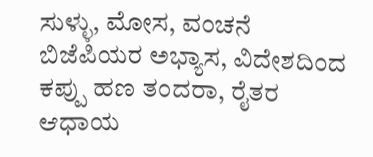ಸುಳ್ಳು, ಮೋಸ, ವಂಚನೆ ಬಿಜೆಪಿಯರ ಅಭ್ಯಾಸ, ವಿದೇಶದಿಂದ ಕಪ್ಪು ಹಣ ತಂದರಾ, ರೈತರ ಆಧಾಯ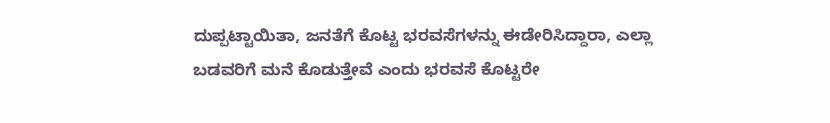ದುಪ್ಪಟ್ಟಾಯಿತಾ, ಜನತೆಗೆ ಕೊಟ್ಟ ಭರವಸೆಗಳನ್ನು ಈಡೇರಿಸಿದ್ದಾರಾ, ಎಲ್ಲಾ ಬಡವರಿಗೆ ಮನೆ ಕೊಡುತ್ತೇವೆ ಎಂದು ಭರವಸೆ ಕೊಟ್ಟರೇ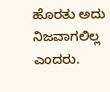ಹೊರತು ಅದು ನಿಜವಾಗಲಿಲ್ಲ ಎಂದರು.